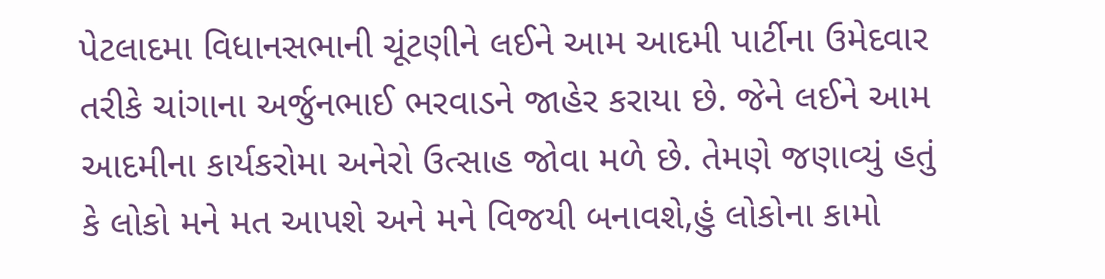પેટલાદમા વિધાનસભાની ચૂંટણીને લઈને આમ આદમી પાર્ટીના ઉમેદવાર તરીકે ચાંગાના અર્જુનભાઈ ભરવાડને જાહેર કરાયા છે. જેને લઈને આમ આદમીના કાર્યકરોમા અનેરો ઉત્સાહ જોવા મળે છે. તેમણે જણાવ્યું હતું કે લોકો મને મત આપશે અને મને વિજયી બનાવશે,હું લોકોના કામો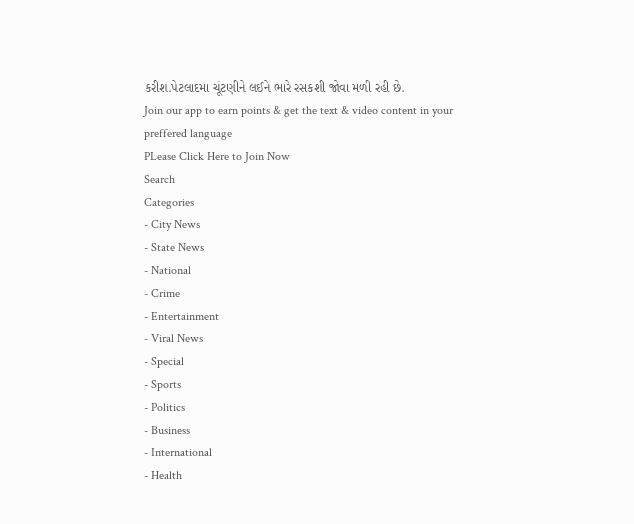કરીશ.પેટલાદમા ચૂંટણીને લઈને ભારે રસકશી જોવા મળી રહી છે.
Join our app to earn points & get the text & video content in your preffered language
PLease Click Here to Join Now
Search
Categories
- City News
- State News
- National
- Crime
- Entertainment
- Viral News
- Special
- Sports
- Politics
- Business
- International
- Health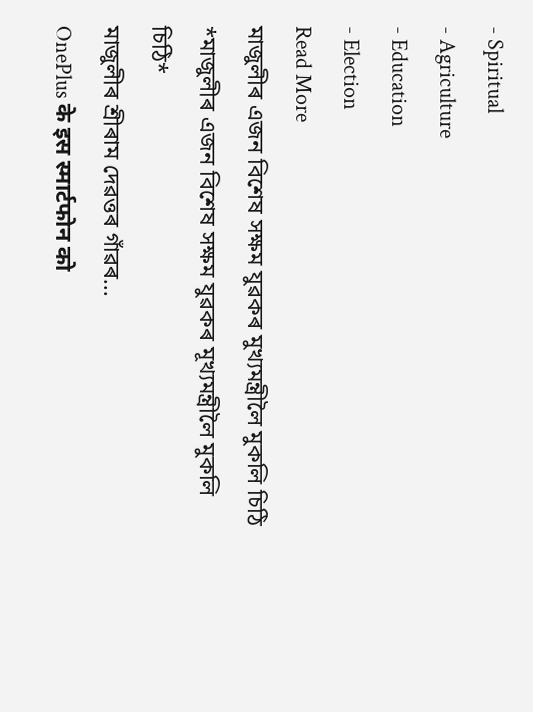- Spiritual
- Agriculture
- Education
- Election
Read More
মাজুলীৰ এজন বিশেষ সক্ষম যুৱকৰ মুখ্যমন্ত্ৰীলৈ মুকলি চিঠি
*মাজুলীৰ এজন বিশেষ সক্ষম যুৱকৰ মূখ্যমন্ত্ৰীলৈ মুকলি চিঠি*
মাজুলীৰ শ্ৰীৰাম দেৱত্তৰ গাঁৱৰ...
OnePlus के इस स्मार्टफोन को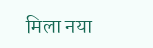मिला नया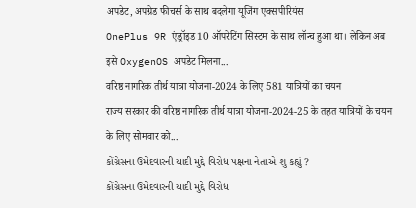अपडेट, अपग्रेड फीचर्स के साथ बदलेगा यूजिंग एक्सपीरियंस
OnePlus 9R एंड्रॉइड 10 ऑपरेटिंग सिस्टम के साथ लॉन्च हुआ था। लेकिन अब इसे OxygenOS अपडेट मिलना...
वरिष्ठ नागरिक तीर्थ यात्रा योजना-2024 के लिए 581 यात्रियों का चयन
राज्य सरकार की वरिष्ठ नागरिक तीर्थ यात्रा योजना-2024-25 के तहत यात्रियों के चयन के लिए सोमवार को...
કોંગ્રેસના ઉમેદવારની યાદી મુદ્દે વિરોધ પક્ષના નેતાએ શુ કહ્યું ?
કોંગ્રેસના ઉમેદવારની યાદી મુદ્દે વિરોધ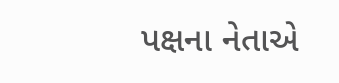પક્ષના નેતાએ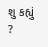શુ કહ્યું ?